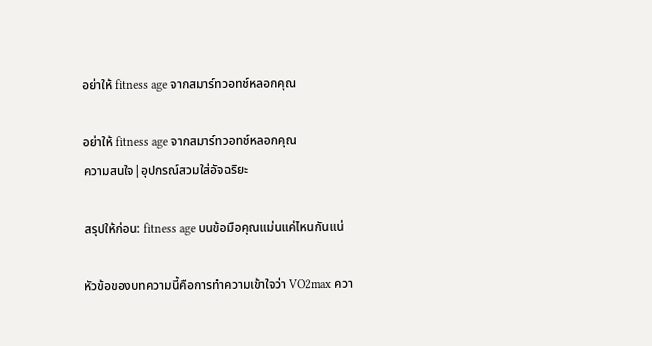อย่าให้ fitness age จากสมาร์ทวอทช์หลอกคุณ

อย่าให้ fitness age จากสมาร์ทวอทช์หลอกคุณ
ความสนใจ|อุปกรณ์สวมใส่อัจฉริยะ

สรุปให้ก่อน: fitness age บนข้อมือคุณแม่นแค่ไหนกันแน่

หัวข้อของบทความนี้คือการทำความเข้าใจว่า VO2max ควา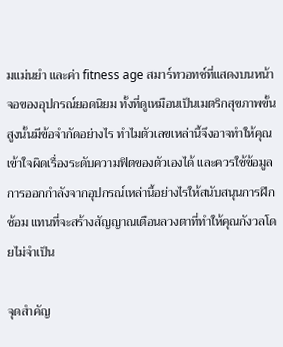มแม่นยำ และค่า fitness age สมาร์ทวอทช์ที่แสดงบนหน้าจอของอุปกรณ์ยอดนิยม ทั้งที่ดูเหมือนเป็นเมตริกสุขภาพขั้นสูงนั้นมีข้อจำกัดอย่างไร ทำไมตัวเลขเหล่านี้จึงอาจทำให้คุณเข้าใจผิดเรื่องระดับความฟิตของตัวเองได้ และควรใช้ข้อมูลการออกกำลังจากอุปกรณ์เหล่านี้อย่างไรให้สนับสนุนการฝึกซ้อม แทนที่จะสร้างสัญญาณเตือนลวงตาที่ทำให้คุณกังวลโดยไม่จำเป็น

จุดสำคัญ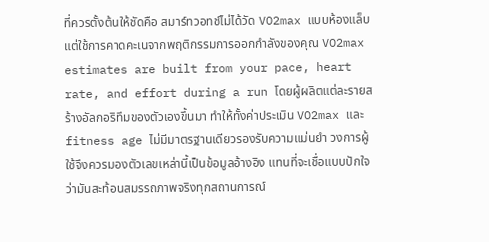ที่ควรตั้งต้นให้ชัดคือ สมาร์ทวอทช์ไม่ได้วัด VO2max แบบห้องแล็บ แต่ใช้การคาดคะเนจากพฤติกรรมการออกกำลังของคุณ VO2max estimates are built from your pace, heart rate, and effort during a run โดยผู้ผลิตแต่ละรายสร้างอัลกอริทึมของตัวเองขึ้นมา ทำให้ทั้งค่าประเมิน VO2max และ fitness age ไม่มีมาตรฐานเดียวรองรับความแม่นยำ วงการผู้ใช้จึงควรมองตัวเลขเหล่านี้เป็นข้อมูลอ้างอิง แทนที่จะเชื่อแบบปักใจว่ามันสะท้อนสมรรถภาพจริงทุกสถานการณ์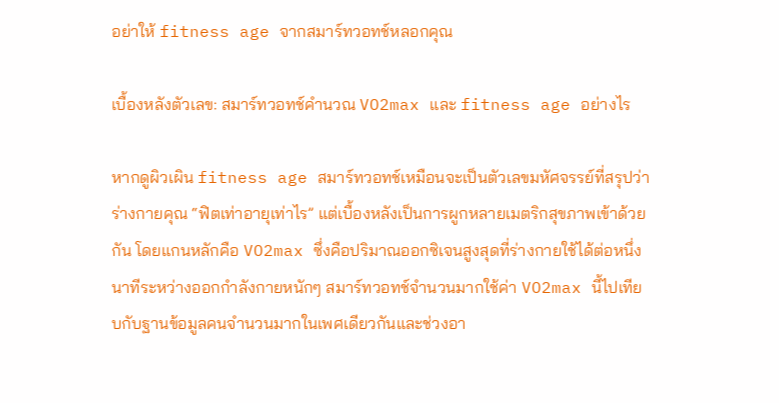อย่าให้ fitness age จากสมาร์ทวอทช์หลอกคุณ

เบื้องหลังตัวเลข: สมาร์ทวอทช์คำนวณ VO2max และ fitness age อย่างไร

หากดูผิวเผิน fitness age สมาร์ทวอทช์เหมือนจะเป็นตัวเลขมหัศจรรย์ที่สรุปว่าร่างกายคุณ “ฟิตเท่าอายุเท่าไร” แต่เบื้องหลังเป็นการผูกหลายเมตริกสุขภาพเข้าด้วยกัน โดยแกนหลักคือ VO2max ซึ่งคือปริมาณออกซิเจนสูงสุดที่ร่างกายใช้ได้ต่อหนึ่งนาทีระหว่างออกกำลังกายหนักๆ สมาร์ทวอทช์จำนวนมากใช้ค่า VO2max นี้ไปเทียบกับฐานข้อมูลคนจำนวนมากในเพศเดียวกันและช่วงอา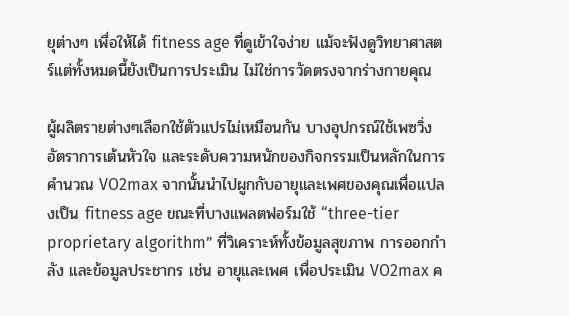ยุต่างๆ เพื่อให้ได้ fitness age ที่ดูเข้าใจง่าย แม้จะฟังดูวิทยาศาสตร์แต่ทั้งหมดนี้ยังเป็นการประเมิน ไม่ใช่การวัดตรงจากร่างกายคุณ

ผู้ผลิตรายต่างๆเลือกใช้ตัวแปรไม่เหมือนกัน บางอุปกรณ์ใช้เพซวิ่ง อัตราการเต้นหัวใจ และระดับความหนักของกิจกรรมเป็นหลักในการคำนวณ VO2max จากนั้นนำไปผูกกับอายุและเพศของคุณเพื่อแปลงเป็น fitness age ขณะที่บางแพลตฟอร์มใช้ “three-tier proprietary algorithm” ที่วิเคราะห์ทั้งข้อมูลสุขภาพ การออกกำลัง และข้อมูลประชากร เช่น อายุและเพศ เพื่อประเมิน VO2max ค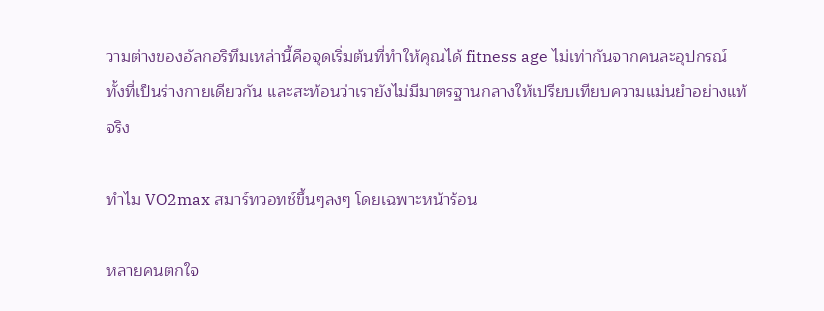วามต่างของอัลกอริทึมเหล่านี้คือจุดเริ่มต้นที่ทำให้คุณได้ fitness age ไม่เท่ากันจากคนละอุปกรณ์ ทั้งที่เป็นร่างกายเดียวกัน และสะท้อนว่าเรายังไม่มีมาตรฐานกลางให้เปรียบเทียบความแม่นยำอย่างแท้จริง

ทำไม VO2max สมาร์ทวอทช์ขึ้นๆลงๆ โดยเฉพาะหน้าร้อน

หลายคนตกใจ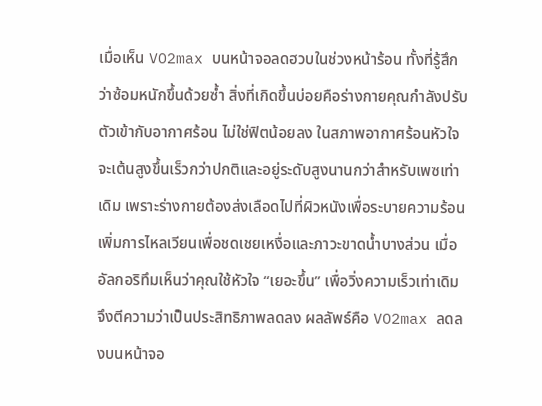เมื่อเห็น VO2max บนหน้าจอลดฮวบในช่วงหน้าร้อน ทั้งที่รู้สึกว่าซ้อมหนักขึ้นด้วยซ้ำ สิ่งที่เกิดขึ้นบ่อยคือร่างกายคุณกำลังปรับตัวเข้ากับอากาศร้อน ไม่ใช่ฟิตน้อยลง ในสภาพอากาศร้อนหัวใจจะเต้นสูงขึ้นเร็วกว่าปกติและอยู่ระดับสูงนานกว่าสำหรับเพซเท่าเดิม เพราะร่างกายต้องส่งเลือดไปที่ผิวหนังเพื่อระบายความร้อน เพิ่มการไหลเวียนเพื่อชดเชยเหงื่อและภาวะขาดน้ำบางส่วน เมื่ออัลกอริทึมเห็นว่าคุณใช้หัวใจ “เยอะขึ้น” เพื่อวิ่งความเร็วเท่าเดิม จึงตีความว่าเป็นประสิทธิภาพลดลง ผลลัพธ์คือ VO2max ลดลงบนหน้าจอ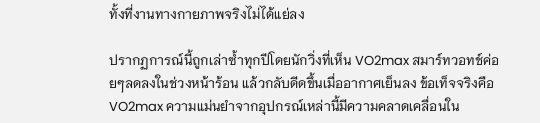ทั้งที่งานทางกายภาพจริงไม่ได้แย่ลง

ปรากฏการณ์นี้ถูกเล่าซ้ำทุกปีโดยนักวิ่งที่เห็น VO2max สมาร์ทวอทช์ค่อยๆลดลงในช่วงหน้าร้อน แล้วกลับดีดขึ้นเมื่ออากาศเย็นลง ข้อเท็จจริงคือ VO2max ความแม่นยำจากอุปกรณ์เหล่านี้มีความคลาดเคลื่อนใน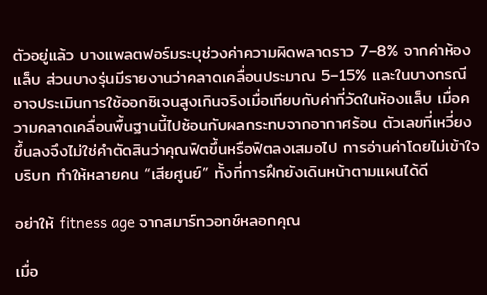ตัวอยู่แล้ว บางแพลตฟอร์มระบุช่วงค่าความผิดพลาดราว 7–8% จากค่าห้องแล็บ ส่วนบางรุ่นมีรายงานว่าคลาดเคลื่อนประมาณ 5–15% และในบางกรณีอาจประเมินการใช้ออกซิเจนสูงเกินจริงเมื่อเทียบกับค่าที่วัดในห้องแล็บ เมื่อความคลาดเคลื่อนพื้นฐานนี้ไปซ้อนกับผลกระทบจากอากาศร้อน ตัวเลขที่เหวี่ยงขึ้นลงจึงไม่ใช่คำตัดสินว่าคุณฟิตขึ้นหรือฟิตลงเสมอไป การอ่านค่าโดยไม่เข้าใจบริบท ทำให้หลายคน “เสียศูนย์” ทั้งที่การฝึกยังเดินหน้าตามแผนได้ดี

อย่าให้ fitness age จากสมาร์ทวอทช์หลอกคุณ

เมื่อ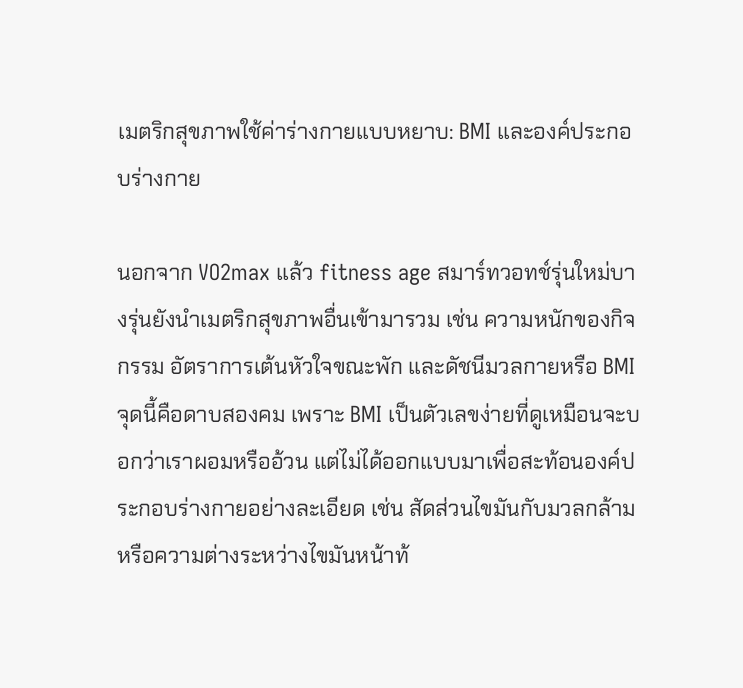เมตริกสุขภาพใช้ค่าร่างกายแบบหยาบ: BMI และองค์ประกอบร่างกาย

นอกจาก VO2max แล้ว fitness age สมาร์ทวอทช์รุ่นใหม่บางรุ่นยังนำเมตริกสุขภาพอื่นเข้ามารวม เช่น ความหนักของกิจกรรม อัตราการเต้นหัวใจขณะพัก และดัชนีมวลกายหรือ BMI จุดนี้คือดาบสองคม เพราะ BMI เป็นตัวเลขง่ายที่ดูเหมือนจะบอกว่าเราผอมหรืออ้วน แต่ไม่ได้ออกแบบมาเพื่อสะท้อนองค์ประกอบร่างกายอย่างละเอียด เช่น สัดส่วนไขมันกับมวลกล้าม หรือความต่างระหว่างไขมันหน้าท้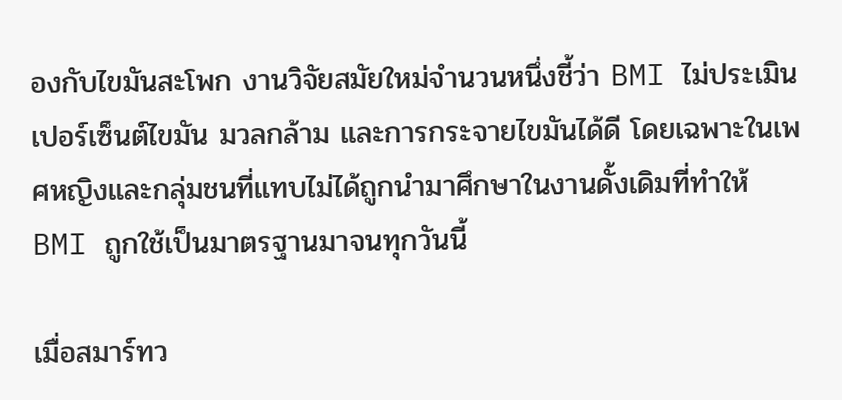องกับไขมันสะโพก งานวิจัยสมัยใหม่จำนวนหนึ่งชี้ว่า BMI ไม่ประเมินเปอร์เซ็นต์ไขมัน มวลกล้าม และการกระจายไขมันได้ดี โดยเฉพาะในเพศหญิงและกลุ่มชนที่แทบไม่ได้ถูกนำมาศึกษาในงานดั้งเดิมที่ทำให้ BMI ถูกใช้เป็นมาตรฐานมาจนทุกวันนี้

เมื่อสมาร์ทว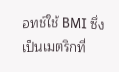อทช์ใช้ BMI ซึ่งเป็นเมตริกที่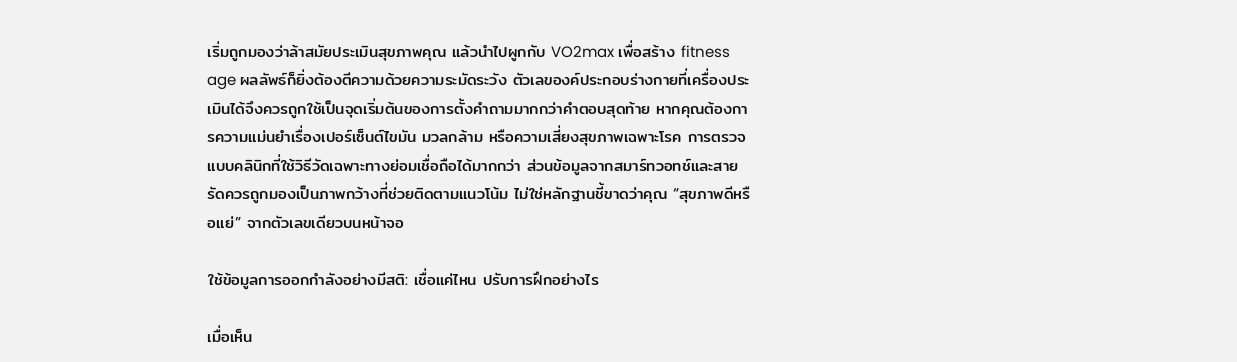เริ่มถูกมองว่าล้าสมัยประเมินสุขภาพคุณ แล้วนำไปผูกกับ VO2max เพื่อสร้าง fitness age ผลลัพธ์ก็ยิ่งต้องตีความด้วยความระมัดระวัง ตัวเลของค์ประกอบร่างกายที่เครื่องประเมินได้จึงควรถูกใช้เป็นจุดเริ่มต้นของการตั้งคำถามมากกว่าคำตอบสุดท้าย หากคุณต้องการความแม่นยำเรื่องเปอร์เซ็นต์ไขมัน มวลกล้าม หรือความเสี่ยงสุขภาพเฉพาะโรค การตรวจแบบคลินิกที่ใช้วิธีวัดเฉพาะทางย่อมเชื่อถือได้มากกว่า ส่วนข้อมูลจากสมาร์ทวอทช์และสายรัดควรถูกมองเป็นภาพกว้างที่ช่วยติดตามแนวโน้ม ไม่ใช่หลักฐานชี้ขาดว่าคุณ “สุขภาพดีหรือแย่” จากตัวเลขเดียวบนหน้าจอ

ใช้ข้อมูลการออกกำลังอย่างมีสติ: เชื่อแค่ไหน ปรับการฝึกอย่างไร

เมื่อเห็น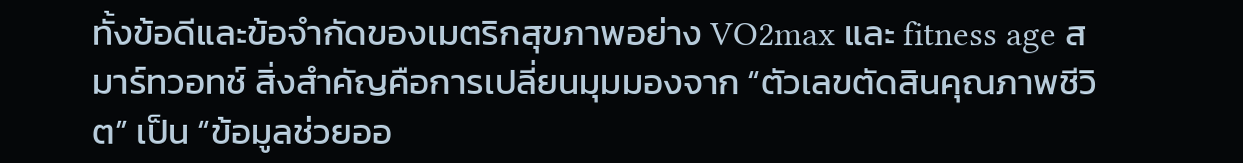ทั้งข้อดีและข้อจำกัดของเมตริกสุขภาพอย่าง VO2max และ fitness age สมาร์ทวอทช์ สิ่งสำคัญคือการเปลี่ยนมุมมองจาก “ตัวเลขตัดสินคุณภาพชีวิต” เป็น “ข้อมูลช่วยออ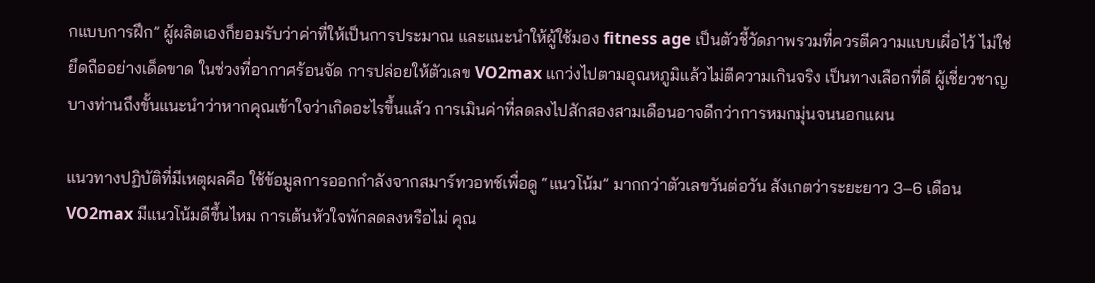กแบบการฝึก” ผู้ผลิตเองก็ยอมรับว่าค่าที่ให้เป็นการประมาณ และแนะนำให้ผู้ใช้มอง fitness age เป็นตัวชี้วัดภาพรวมที่ควรตีความแบบเผื่อไว้ ไม่ใช่ยึดถืออย่างเด็ดขาด ในช่วงที่อากาศร้อนจัด การปล่อยให้ตัวเลข VO2max แกว่งไปตามอุณหภูมิแล้วไม่ตีความเกินจริง เป็นทางเลือกที่ดี ผู้เชี่ยวชาญบางท่านถึงขั้นแนะนำว่าหากคุณเข้าใจว่าเกิดอะไรขึ้นแล้ว การเมินค่าที่ลดลงไปสักสองสามเดือนอาจดีกว่าการหมกมุ่นจนนอกแผน

แนวทางปฏิบัติที่มีเหตุผลคือ ใช้ข้อมูลการออกกำลังจากสมาร์ทวอทช์เพื่อดู “แนวโน้ม” มากกว่าตัวเลขวันต่อวัน สังเกตว่าระยะยาว 3–6 เดือน VO2max มีแนวโน้มดีขึ้นไหม การเต้นหัวใจพักลดลงหรือไม่ คุณ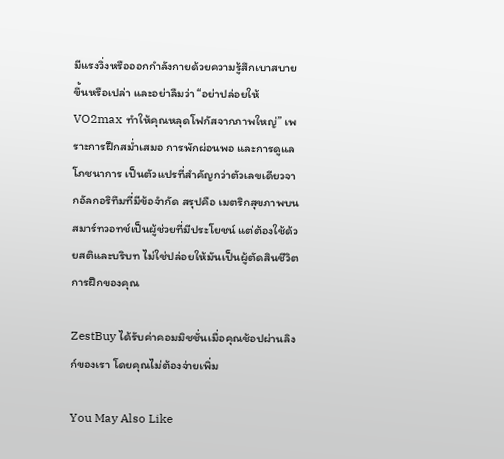มีแรงวิ่งหรือออกกำลังกายด้วยความรู้สึกเบาสบายขึ้นหรือเปล่า และอย่าลืมว่า “อย่าปล่อยให้ VO2max ทำให้คุณหลุดโฟกัสจากภาพใหญ่” เพราะการฝึกสม่ำเสมอ การพักผ่อนพอ และการดูแลโภชนาการ เป็นตัวแปรที่สำคัญกว่าตัวเลขเดียวจากอัลกอริทึมที่มีข้อจำกัด สรุปคือ เมตริกสุขภาพบนสมาร์ทวอทช์เป็นผู้ช่วยที่มีประโยชน์ แต่ต้องใช้ด้วยสติและบริบท ไม่ใช่ปล่อยให้มันเป็นผู้ตัดสินชีวิตการฝึกของคุณ

ZestBuy ได้รับค่าคอมมิชชั่นเมื่อคุณช้อปผ่านลิงก์ของเรา โดยคุณไม่ต้องจ่ายเพิ่ม

You May Also Like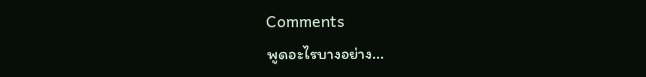Comments
พูดอะไรบางอย่าง...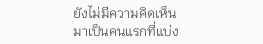ยังไม่มีความคิดเห็น มาเป็นคนแรกที่แบ่ง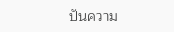ปันความ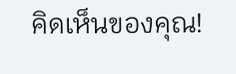คิดเห็นของคุณ!